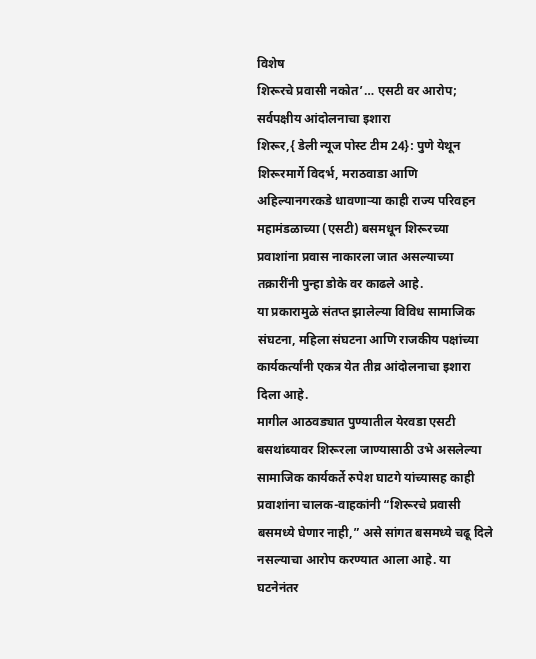विशेष
शिरूरचे प्रवासी नकोत’… एसटी वर आरोप; सर्वपक्षीय आंदोलनाचा इशारा
शिरूर,{ डेली न्यूज पोस्ट टीम 24}: पुणे येथून शिरूरमार्गे विदर्भ, मराठवाडा आणि अहिल्यानगरकडे धावणाऱ्या काही राज्य परिवहन महामंडळाच्या (एसटी) बसमधून शिरूरच्या प्रवाशांना प्रवास नाकारला जात असल्याच्या तक्रारींनी पुन्हा डोके वर काढले आहे.
या प्रकारामुळे संतप्त झालेल्या विविध सामाजिक संघटना, महिला संघटना आणि राजकीय पक्षांच्या कार्यकर्त्यांनी एकत्र येत तीव्र आंदोलनाचा इशारा दिला आहे.
मागील आठवड्यात पुण्यातील येरवडा एसटी बसथांब्यावर शिरूरला जाण्यासाठी उभे असलेल्या सामाजिक कार्यकर्ते रुपेश घाटगे यांच्यासह काही प्रवाशांना चालक-वाहकांनी “शिरूरचे प्रवासी बसमध्ये घेणार नाही,” असे सांगत बसमध्ये चढू दिले नसल्याचा आरोप करण्यात आला आहे. या घटनेनंतर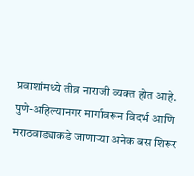प्रवाशांमध्ये तीव्र नाराजी व्यक्त होत आहे.
पुणे-अहिल्यानगर मार्गावरून विदर्भ आणि मराठवाड्याकडे जाणाऱ्या अनेक बस शिरूर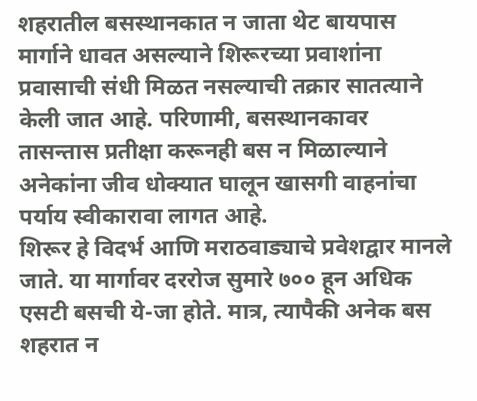शहरातील बसस्थानकात न जाता थेट बायपास मार्गाने धावत असल्याने शिरूरच्या प्रवाशांना प्रवासाची संधी मिळत नसल्याची तक्रार सातत्याने केली जात आहे. परिणामी, बसस्थानकावर तासन्तास प्रतीक्षा करूनही बस न मिळाल्याने अनेकांना जीव धोक्यात घालून खासगी वाहनांचा पर्याय स्वीकारावा लागत आहे.
शिरूर हे विदर्भ आणि मराठवाड्याचे प्रवेशद्वार मानले जाते. या मार्गावर दररोज सुमारे ७०० हून अधिक एसटी बसची ये-जा होते. मात्र, त्यापैकी अनेक बस शहरात न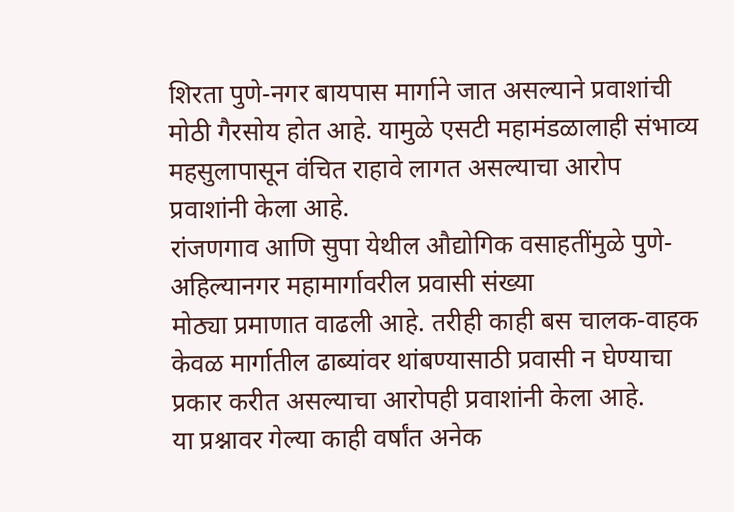शिरता पुणे-नगर बायपास मार्गाने जात असल्याने प्रवाशांची मोठी गैरसोय होत आहे. यामुळे एसटी महामंडळालाही संभाव्य महसुलापासून वंचित राहावे लागत असल्याचा आरोप प्रवाशांनी केला आहे.
रांजणगाव आणि सुपा येथील औद्योगिक वसाहतींमुळे पुणे-अहिल्यानगर महामार्गावरील प्रवासी संख्या
मोठ्या प्रमाणात वाढली आहे. तरीही काही बस चालक-वाहक केवळ मार्गातील ढाब्यांवर थांबण्यासाठी प्रवासी न घेण्याचा प्रकार करीत असल्याचा आरोपही प्रवाशांनी केला आहे.
या प्रश्नावर गेल्या काही वर्षांत अनेक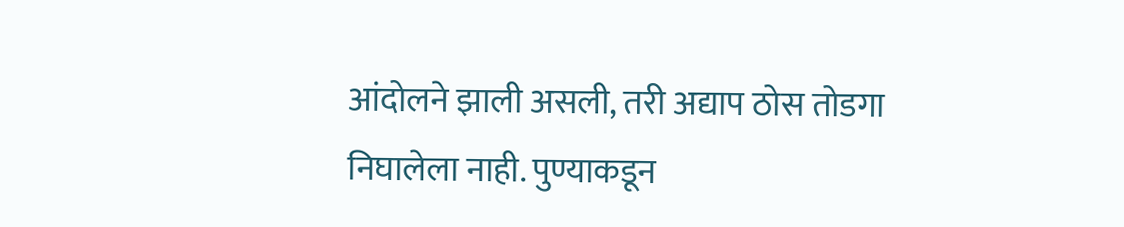आंदोलने झाली असली, तरी अद्याप ठोस तोडगा निघालेला नाही. पुण्याकडून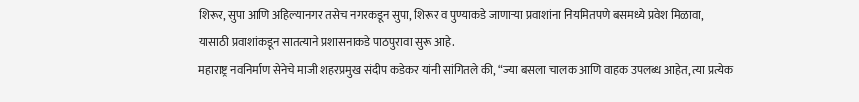शिरूर, सुपा आणि अहिल्यानगर तसेच नगरकडून सुपा, शिरूर व पुण्याकडे जाणाऱ्या प्रवाशांना नियमितपणे बसमध्ये प्रवेश मिळावा,
यासाठी प्रवाशांकडून सातत्याने प्रशासनाकडे पाठपुरावा सुरू आहे.
महाराष्ट्र नवनिर्माण सेनेचे माजी शहरप्रमुख संदीप कडेकर यांनी सांगितले की, “ज्या बसला चालक आणि वाहक उपलब्ध आहेत, त्या प्रत्येक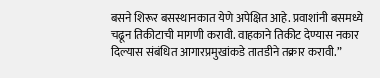बसने शिरूर बसस्थानकात येणे अपेक्षित आहे. प्रवाशांनी बसमध्ये चढून तिकीटाची मागणी करावी. वाहकाने तिकीट देण्यास नकार दिल्यास संबंधित आगारप्रमुखांकडे तातडीने तक्रार करावी.”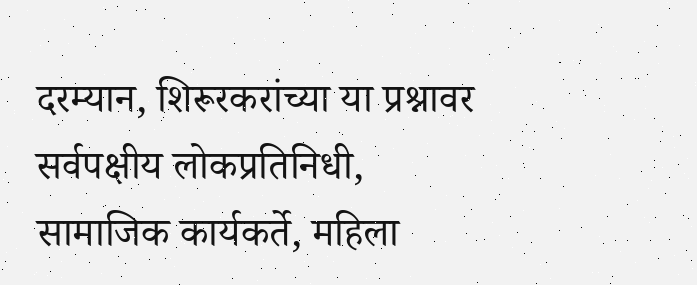दरम्यान, शिरूरकरांच्या या प्रश्नावर सर्वपक्षीय लोकप्रतिनिधी, सामाजिक कार्यकर्ते, महिला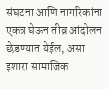संघटना आणि नागरिकांना एकत्र घेऊन तीव्र आंदोलन छेडण्यात येईल, असा इशारा सामाजिक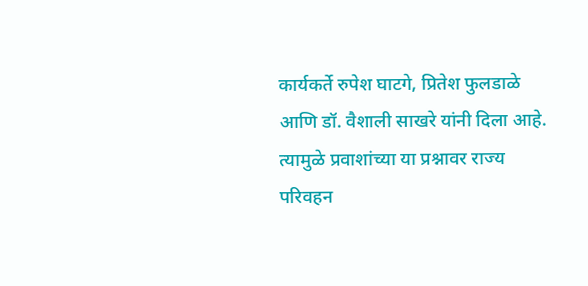कार्यकर्ते रुपेश घाटगे, प्रितेश फुलडाळे आणि डॉ. वैशाली साखरे यांनी दिला आहे. त्यामुळे प्रवाशांच्या या प्रश्नावर राज्य परिवहन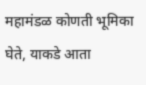महामंडळ कोणती भूमिका घेते, याकडे आता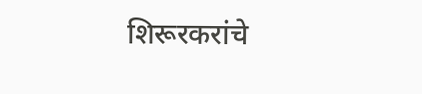शिरूरकरांचे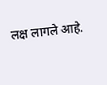लक्ष लागले आहे.